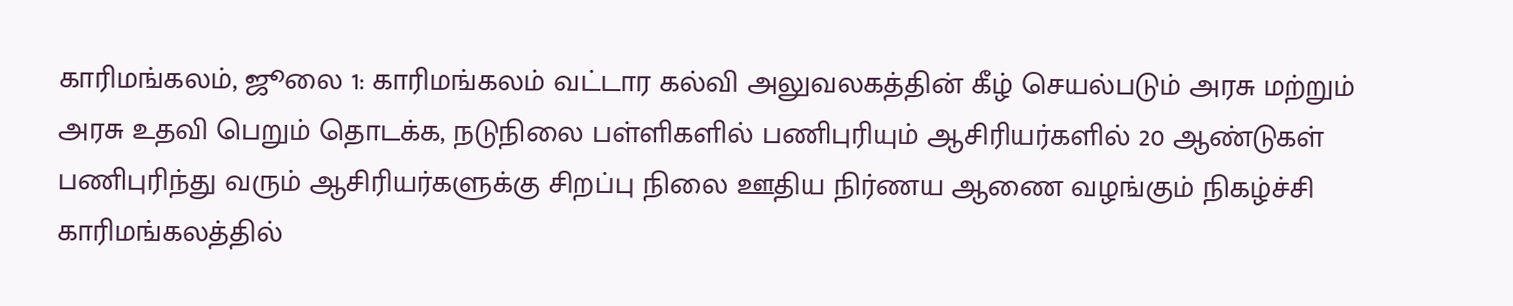காரிமங்கலம், ஜூலை 1: காரிமங்கலம் வட்டார கல்வி அலுவலகத்தின் கீழ் செயல்படும் அரசு மற்றும் அரசு உதவி பெறும் தொடக்க, நடுநிலை பள்ளிகளில் பணிபுரியும் ஆசிரியர்களில் 20 ஆண்டுகள் பணிபுரிந்து வரும் ஆசிரியர்களுக்கு சிறப்பு நிலை ஊதிய நிர்ணய ஆணை வழங்கும் நிகழ்ச்சி காரிமங்கலத்தில்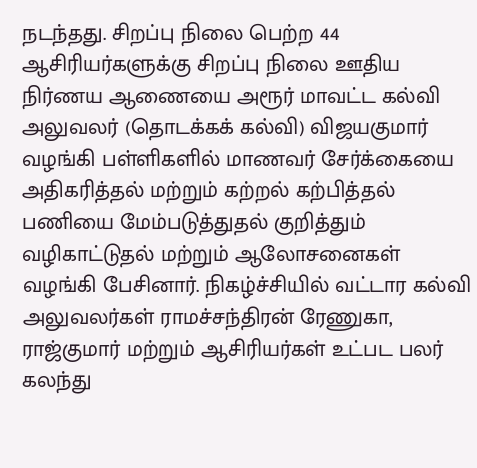நடந்தது. சிறப்பு நிலை பெற்ற 44 ஆசிரியர்களுக்கு சிறப்பு நிலை ஊதிய நிர்ணய ஆணையை அரூர் மாவட்ட கல்வி அலுவலர் (தொடக்கக் கல்வி) விஜயகுமார் வழங்கி பள்ளிகளில் மாணவர் சேர்க்கையை அதிகரித்தல் மற்றும் கற்றல் கற்பித்தல் பணியை மேம்படுத்துதல் குறித்தும் வழிகாட்டுதல் மற்றும் ஆலோசனைகள் வழங்கி பேசினார். நிகழ்ச்சியில் வட்டார கல்வி அலுவலர்கள் ராமச்சந்திரன் ரேணுகா, ராஜ்குமார் மற்றும் ஆசிரியர்கள் உட்பட பலர் கலந்து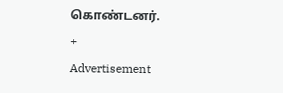கொண்டனர்.
+
Advertisement